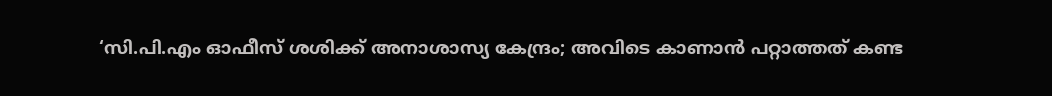‘സി.പി.എം ഓഫീസ് ശശിക്ക് അനാശാസ്യ കേന്ദ്രം; അവിടെ കാണാന്‍ പറ്റാത്തത് കണ്ട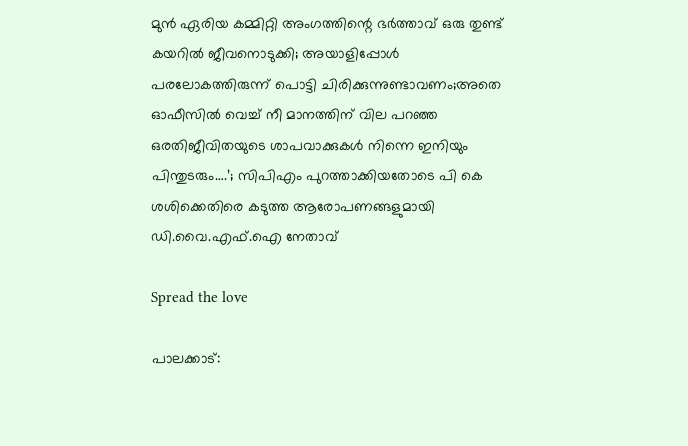മുന്‍ ഏരിയ കമ്മിറ്റി അംഗത്തിന്റെ ഭര്‍ത്താവ് ഒരു തുണ്ട് കയറില്‍ ജീവനൊടുക്കി; അയാളിപ്പോൾ പരലോകത്തിരുന്ന് പൊട്ടി ചിരിക്കുന്നുണ്ടാവണം;അതെ ഓഫീസില്‍ വെച്ച്‌ നീ മാനത്തിന് വില പറഞ്ഞ ഒരതിജീവിതയുടെ ശാപവാക്കുകള്‍ നിന്നെ ഇനിയും പിന്തുടരും….’; സിപിഎം പുറത്താക്കിയതോടെ പി കെ ശശിക്കെതിരെ കടുത്ത ആരോപണങ്ങളുമായി ഡി.വൈ.എഫ്.ഐ നേതാവ്

Spread the love

പാലക്കാട്: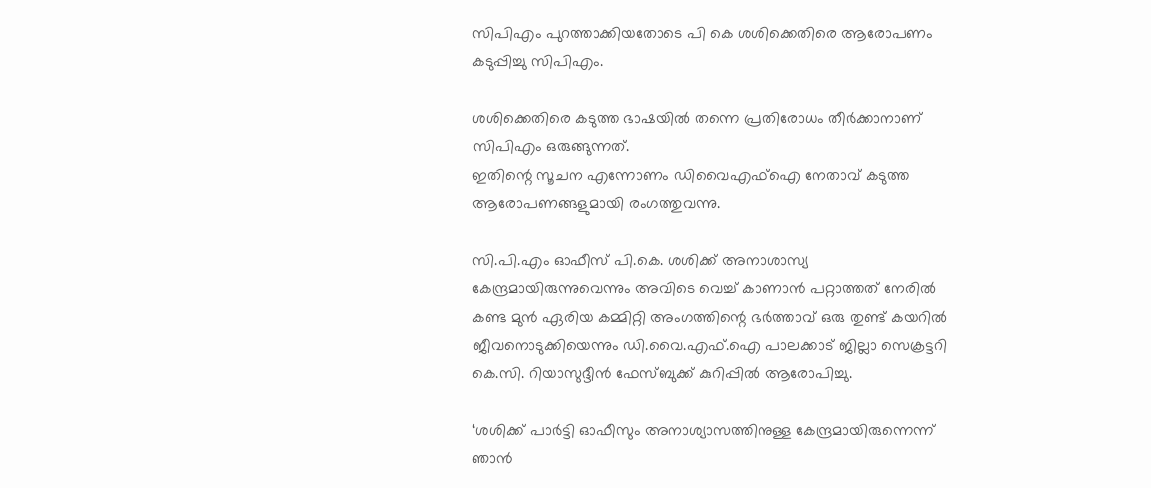സിപിഎം പുറത്താക്കിയതോടെ പി കെ ശശിക്കെതിരെ ആരോപണം കടുപ്പിച്ചു സിപിഎം.

ശശിക്കെതിരെ കടുത്ത ഭാഷയില്‍ തന്നെ പ്രതിരോധം തീര്‍ക്കാനാണ് സിപിഎം ഒരുങ്ങുന്നത്.
ഇതിന്റെ സൂചന എന്നോണം ഡിവൈഎഫ്‌ഐ നേതാവ് കടുത്ത ആരോപണങ്ങളുമായി രംഗത്തുവന്നു.

സി.പി.എം ഓഫീസ് പി.കെ. ശശിക്ക് അനാശാസ്യ കേന്ദ്രമായിരുന്നുവെന്നും അവിടെ വെച്ച്‌ കാണാന്‍ പറ്റാത്തത് നേരില്‍ കണ്ട മുന്‍ ഏരിയ കമ്മിറ്റി അംഗത്തിന്റെ ഭര്‍ത്താവ് ഒരു തുണ്ട് കയറില്‍ ജീവനൊടുക്കിയെന്നും ഡി.വൈ.എഫ്.ഐ പാലക്കാട് ജില്ലാ സെക്രട്ടറി കെ.സി. റിയാസുദ്ദീന്‍ ഫേസ്ബുക്ക് കുറിപ്പില്‍ ആരോപിച്ചു.

‘ശശിക്ക് പാര്‍ട്ടി ഓഫീസും അനാശ്യാസത്തിനുള്ള കേന്ദ്രമായിരുന്നെന്ന് ഞാന്‍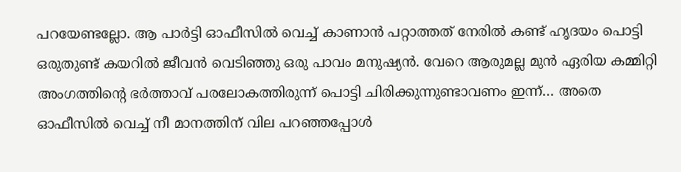പറയേണ്ടല്ലോ. ആ പാര്‍ട്ടി ഓഫീസില്‍ വെച്ച്‌ കാണാന്‍ പറ്റാത്തത് നേരില്‍ കണ്ട് ഹൃദയം പൊട്ടി ഒരുതുണ്ട് കയറില്‍ ജീവന്‍ വെടിഞ്ഞു ഒരു പാവം മനുഷ്യന്‍. വേറെ ആരുമല്ല മുന്‍ ഏരിയ കമ്മിറ്റി അംഗത്തിന്റെ ഭര്‍ത്താവ് പരലോകത്തിരുന്ന് പൊട്ടി ചിരിക്കുന്നുണ്ടാവണം ഇന്ന്… അതെ ഓഫീസില്‍ വെച്ച്‌ നീ മാനത്തിന് വില പറഞ്ഞപ്പോള്‍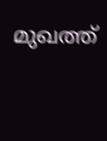മുഖത്ത്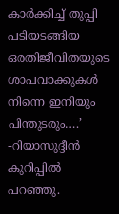കാര്‍ക്കിച്ച്‌ തുപ്പി പടിയടങ്ങിയ ഒരതിജീവിതയുടെ ശാപവാക്കുകള്‍ നിന്നെ ഇനിയും പിന്തുടരും….’ -റിയാസുദ്ദീന്‍ കുറിപ്പില്‍ പറഞ്ഞു.